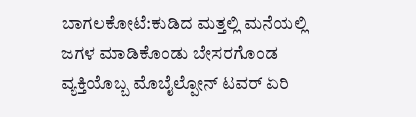ಬಾಗಲಕೋಟೆ:ಕುಡಿದ ಮತ್ತಲ್ಲಿ ಮನೆಯಲ್ಲಿ ಜಗಳ ಮಾಡಿಕೊಂಡು ಬೇಸರಗೊಂಡ ವ್ಯಕ್ತಿಯೊಬ್ಬ ಮೊಬೈಲ್ಪೋನ್ ಟವರ್ ಏರಿ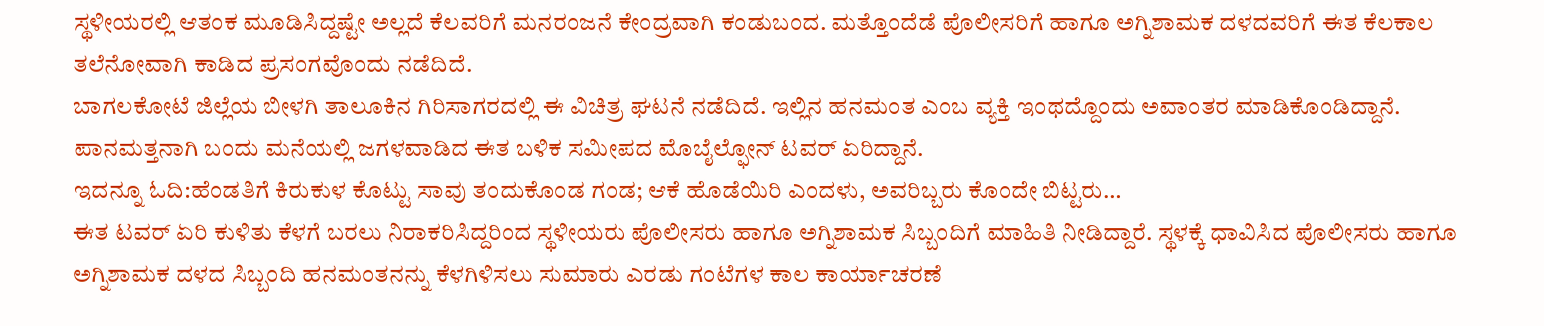ಸ್ಥಳೀಯರಲ್ಲಿ ಆತಂಕ ಮೂಡಿಸಿದ್ದಷ್ಟೇ ಅಲ್ಲದೆ ಕೆಲವರಿಗೆ ಮನರಂಜನೆ ಕೇಂದ್ರವಾಗಿ ಕಂಡುಬಂದ. ಮತ್ತೊಂದೆಡೆ ಪೊಲೀಸರಿಗೆ ಹಾಗೂ ಅಗ್ನಿಶಾಮಕ ದಳದವರಿಗೆ ಈತ ಕೆಲಕಾಲ ತಲೆನೋವಾಗಿ ಕಾಡಿದ ಪ್ರಸಂಗವೊಂದು ನಡೆದಿದೆ.
ಬಾಗಲಕೋಟೆ ಜಿಲ್ಲೆಯ ಬೀಳಗಿ ತಾಲೂಕಿನ ಗಿರಿಸಾಗರದಲ್ಲಿ ಈ ವಿಚಿತ್ರ ಘಟನೆ ನಡೆದಿದೆ. ಇಲ್ಲಿನ ಹನಮಂತ ಎಂಬ ವ್ಯಕ್ತಿ ಇಂಥದ್ದೊಂದು ಅವಾಂತರ ಮಾಡಿಕೊಂಡಿದ್ದಾನೆ. ಪಾನಮತ್ತನಾಗಿ ಬಂದು ಮನೆಯಲ್ಲಿ ಜಗಳವಾಡಿದ ಈತ ಬಳಿಕ ಸಮೀಪದ ಮೊಬೈಲ್ಫೋನ್ ಟವರ್ ಏರಿದ್ದಾನೆ.
ಇದನ್ನೂ ಓದಿ:ಹೆಂಡತಿಗೆ ಕಿರುಕುಳ ಕೊಟ್ಟು ಸಾವು ತಂದುಕೊಂಡ ಗಂಡ; ಆಕೆ ಹೊಡೆಯಿರಿ ಎಂದಳು, ಅವರಿಬ್ಬರು ಕೊಂದೇ ಬಿಟ್ಟರು…
ಈತ ಟವರ್ ಏರಿ ಕುಳಿತು ಕೆಳಗೆ ಬರಲು ನಿರಾಕರಿಸಿದ್ದರಿಂದ ಸ್ಥಳೀಯರು ಪೊಲೀಸರು ಹಾಗೂ ಅಗ್ನಿಶಾಮಕ ಸಿಬ್ಬಂದಿಗೆ ಮಾಹಿತಿ ನೀಡಿದ್ದಾರೆ. ಸ್ಥಳಕ್ಕೆ ಧಾವಿಸಿದ ಪೊಲೀಸರು ಹಾಗೂ ಅಗ್ನಿಶಾಮಕ ದಳದ ಸಿಬ್ಬಂದಿ ಹನಮಂತನನ್ನು ಕೆಳಗಿಳಿಸಲು ಸುಮಾರು ಎರಡು ಗಂಟೆಗಳ ಕಾಲ ಕಾರ್ಯಾಚರಣೆ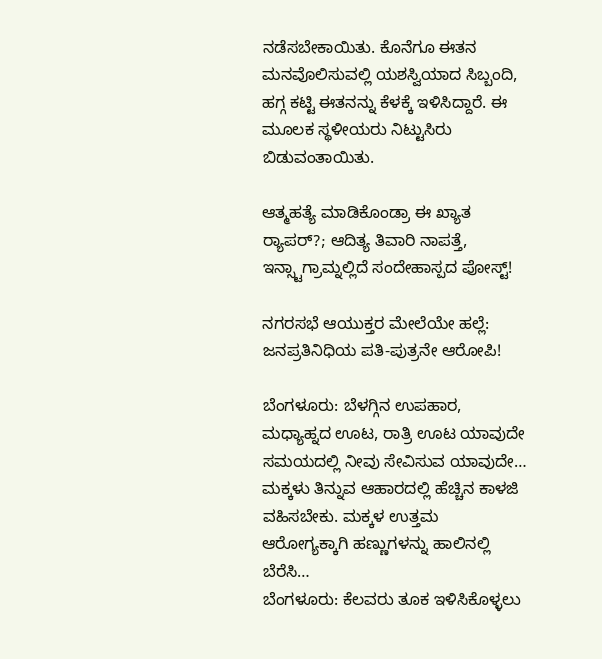ನಡೆಸಬೇಕಾಯಿತು. ಕೊನೆಗೂ ಈತನ ಮನವೊಲಿಸುವಲ್ಲಿ ಯಶಸ್ವಿಯಾದ ಸಿಬ್ಬಂದಿ, ಹಗ್ಗ ಕಟ್ಟಿ ಈತನನ್ನು ಕೆಳಕ್ಕೆ ಇಳಿಸಿದ್ದಾರೆ. ಈ ಮೂಲಕ ಸ್ಥಳೀಯರು ನಿಟ್ಟುಸಿರು ಬಿಡುವಂತಾಯಿತು.

ಆತ್ಮಹತ್ಯೆ ಮಾಡಿಕೊಂಡ್ರಾ ಈ ಖ್ಯಾತ ರ‍್ಯಾಪರ್?; ಆದಿತ್ಯ ತಿವಾರಿ ನಾಪತ್ತೆ, ಇನ್ಸ್ಟಾಗ್ರಾಮ್ನಲ್ಲಿದೆ ಸಂದೇಹಾಸ್ಪದ ಪೋಸ್ಟ್!

ನಗರಸಭೆ ಆಯುಕ್ತರ ಮೇಲೆಯೇ ಹಲ್ಲೆ: ಜನಪ್ರತಿನಿಧಿಯ ಪತಿ-ಪುತ್ರನೇ ಆರೋಪಿ!

ಬೆಂಗಳೂರು: ಬೆಳಗ್ಗಿನ ಉಪಹಾರ, ಮಧ್ಯಾಹ್ನದ ಊಟ, ರಾತ್ರಿ ಊಟ ಯಾವುದೇ ಸಮಯದಲ್ಲಿ ನೀವು ಸೇವಿಸುವ ಯಾವುದೇ…
ಮಕ್ಕಳು ತಿನ್ನುವ ಆಹಾರದಲ್ಲಿ ಹೆಚ್ಚಿನ ಕಾಳಜಿ ವಹಿಸಬೇಕು. ಮಕ್ಕಳ ಉತ್ತಮ ಆರೋಗ್ಯಕ್ಕಾಗಿ ಹಣ್ಣುಗಳನ್ನು ಹಾಲಿನಲ್ಲಿ ಬೆರೆಸಿ…
ಬೆಂಗಳೂರು: ಕೆಲವರು ತೂಕ ಇಳಿಸಿಕೊಳ್ಳಲು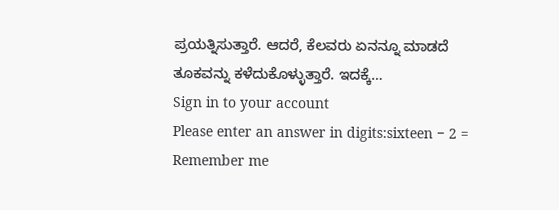ಪ್ರಯತ್ನಿಸುತ್ತಾರೆ. ಆದರೆ, ಕೆಲವರು ಏನನ್ನೂ ಮಾಡದೆ ತೂಕವನ್ನು ಕಳೆದುಕೊಳ್ಳುತ್ತಾರೆ. ಇದಕ್ಕೆ…
Sign in to your account
Please enter an answer in digits:sixteen − 2 =
Remember me